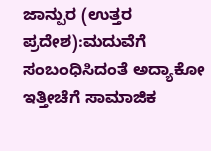ಜಾನ್ಪುರ (ಉತ್ತರ ಪ್ರದೇಶ):ಮದುವೆಗೆ ಸಂಬಂಧಿಸಿದಂತೆ ಅದ್ಯಾಕೋ ಇತ್ತೀಚೆಗೆ ಸಾಮಾಜಿಕ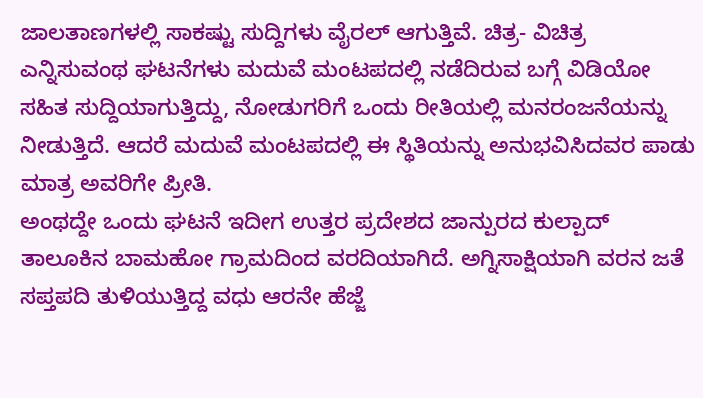ಜಾಲತಾಣಗಳಲ್ಲಿ ಸಾಕಷ್ಟು ಸುದ್ದಿಗಳು ವೈರಲ್‌ ಆಗುತ್ತಿವೆ. ಚಿತ್ರ- ವಿಚಿತ್ರ ಎನ್ನಿಸುವಂಥ ಘಟನೆಗಳು ಮದುವೆ ಮಂಟಪದಲ್ಲಿ ನಡೆದಿರುವ ಬಗ್ಗೆ ವಿಡಿಯೋ ಸಹಿತ ಸುದ್ದಿಯಾಗುತ್ತಿದ್ದು, ನೋಡುಗರಿಗೆ ಒಂದು ರೀತಿಯಲ್ಲಿ ಮನರಂಜನೆಯನ್ನು ನೀಡುತ್ತಿದೆ. ಆದರೆ ಮದುವೆ ಮಂಟಪದಲ್ಲಿ ಈ ಸ್ಥಿತಿಯನ್ನು ಅನುಭವಿಸಿದವರ ಪಾಡು ಮಾತ್ರ ಅವರಿಗೇ ಪ್ರೀತಿ.
ಅಂಥದ್ದೇ ಒಂದು ಘಟನೆ ಇದೀಗ ಉತ್ತರ ಪ್ರದೇಶದ ಜಾನ್ಪುರದ ಕುಲ್ಪಾದ್‌ ತಾಲೂಕಿನ ಬಾಮಹೋ ಗ್ರಾಮದಿಂದ ವರದಿಯಾಗಿದೆ. ಅಗ್ನಿಸಾಕ್ಷಿಯಾಗಿ ವರನ ಜತೆ ಸಪ್ತಪದಿ ತುಳಿಯುತ್ತಿದ್ದ ವಧು ಆರನೇ ಹೆಜ್ಜೆ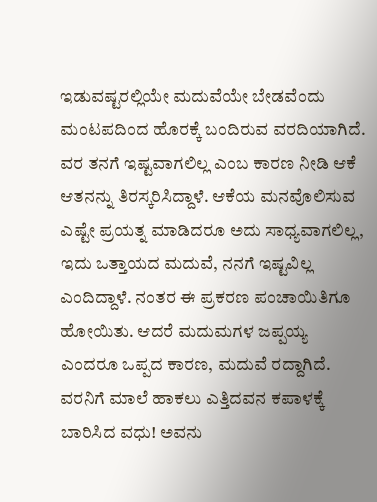ಇಡುವಷ್ಟರಲ್ಲಿಯೇ ಮದುವೆಯೇ ಬೇಡವೆಂದು ಮಂಟಪದಿಂದ ಹೊರಕ್ಕೆ ಬಂದಿರುವ ವರದಿಯಾಗಿದೆ.
ವರ ತನಗೆ ಇಷ್ಟವಾಗಲಿಲ್ಲ ಎಂಬ ಕಾರಣ ನೀಡಿ ಆಕೆ ಆತನನ್ನು ತಿರಸ್ಕರಿಸಿದ್ದಾಳೆ. ಆಕೆಯ ಮನವೊಲಿಸುವ ಎಷ್ಟೇ ಪ್ರಯತ್ನ ಮಾಡಿದರೂ ಅದು ಸಾಧ್ಯವಾಗಲಿಲ್ಲ, ಇದು ಒತ್ತಾಯದ ಮದುವೆ, ನನಗೆ ಇಷ್ಟವಿಲ್ಲ ಎಂದಿದ್ದಾಳೆ. ನಂತರ ಈ ಪ್ರಕರಣ ಪಂಚಾಯಿತಿಗೂ ಹೋಯಿತು. ಆದರೆ ಮದುಮಗಳ ಜಪ್ಪಯ್ಯ ಎಂದರೂ ಒಪ್ಪದ ಕಾರಣ, ಮದುವೆ ರದ್ದಾಗಿದೆ.
ವರನಿಗೆ ಮಾಲೆ ಹಾಕಲು ಎತ್ತಿದವನ ಕಪಾಳಕ್ಕೆ ಬಾರಿಸಿದ ವಧು! ಅವನು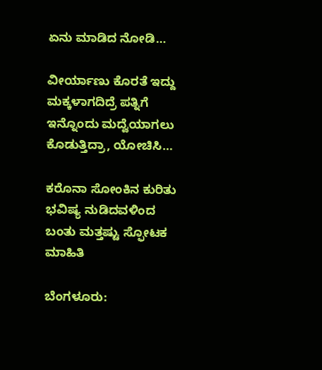ಏನು ಮಾಡಿದ ನೋಡಿ…

ವೀರ್ಯಾಣು ಕೊರತೆ ಇದ್ದು ಮಕ್ಕಳಾಗದಿದ್ರೆ ಪತ್ನಿಗೆ ಇನ್ನೊಂದು ಮದ್ವೆಯಾಗಲು ಕೊಡುತ್ತಿದ್ರಾ, ಯೋಚಿಸಿ…

ಕರೊನಾ ಸೋಂಕಿನ ಕುರಿತು ಭವಿಷ್ಯ ನುಡಿದವಳಿಂದ ಬಂತು ಮತ್ತಷ್ಟು ಸ್ಫೋಟಕ ಮಾಹಿತಿ

ಬೆಂಗಳೂರು: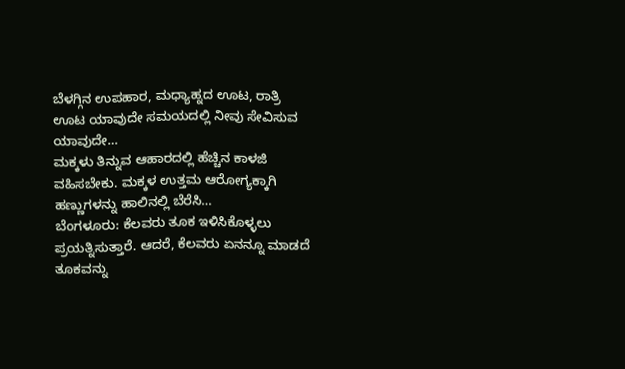ಬೆಳಗ್ಗಿನ ಉಪಹಾರ, ಮಧ್ಯಾಹ್ನದ ಊಟ, ರಾತ್ರಿ ಊಟ ಯಾವುದೇ ಸಮಯದಲ್ಲಿ ನೀವು ಸೇವಿಸುವ ಯಾವುದೇ…
ಮಕ್ಕಳು ತಿನ್ನುವ ಆಹಾರದಲ್ಲಿ ಹೆಚ್ಚಿನ ಕಾಳಜಿ ವಹಿಸಬೇಕು. ಮಕ್ಕಳ ಉತ್ತಮ ಆರೋಗ್ಯಕ್ಕಾಗಿ ಹಣ್ಣುಗಳನ್ನು ಹಾಲಿನಲ್ಲಿ ಬೆರೆಸಿ…
ಬೆಂಗಳೂರು: ಕೆಲವರು ತೂಕ ಇಳಿಸಿಕೊಳ್ಳಲು ಪ್ರಯತ್ನಿಸುತ್ತಾರೆ. ಆದರೆ, ಕೆಲವರು ಏನನ್ನೂ ಮಾಡದೆ ತೂಕವನ್ನು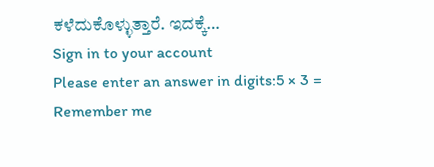ಕಳೆದುಕೊಳ್ಳುತ್ತಾರೆ. ಇದಕ್ಕೆ…
Sign in to your account
Please enter an answer in digits:5 × 3 =
Remember me